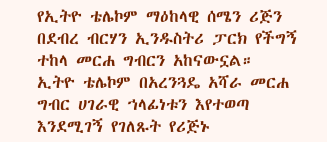የኢትዮ ቴሌኮም ማዕከላዊ ሰሜን ሪጅን በደብረ ብርሃን ኢንዱስትሪ ፓርክ የችግኝ ተከላ መርሐ ግብርን አከናውኗል።
ኢትዮ ቴሌኮም በአረንጓዴ አሻራ መርሐ ግብር ሀገራዊ ኀላፊነቱን እየተወጣ እንደሚገኝ የገለጹት የሪጅኑ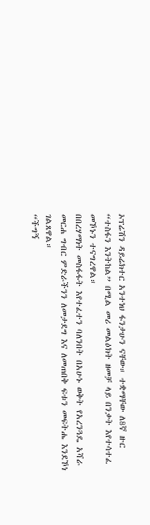ኦፕሬሽን ዳይሬክተር አንተነህ ፋንታሁን ናቸው። ተቋማቸው ለ8ኛ ዙር “ተስፋን እንትከል” በሚል መሪ መልዕክት ዘመቻ ላይ በንቃት እየተሳተፈ መኾኑን ተናግረዋል።
በበረሃማነት መስፋፋት እየተፈተን ባለንበት በአሁኑ ወቅት የአረንጓዴ አሻራ መርሐ ግብር ምድራችንን ለመታደግ እና ለመጠበቅ ፍቱን መፍትሔ እንደኾነ ገልጸዋል።
“ችግኝ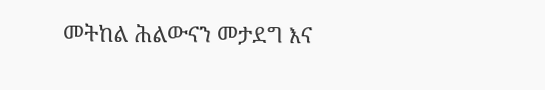መትከል ሕልውናን መታደግ እና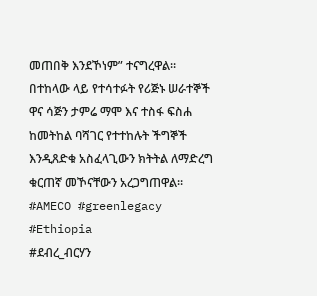መጠበቅ እንደኾነም” ተናግረዋል።
በተከላው ላይ የተሳተፉት የሪጅኑ ሠራተኞች ዋና ሳጅን ታምሬ ማሞ እና ተስፋ ፍስሐ ከመትከል ባሻገር የተተከሉት ችግኞች እንዲጸድቁ አስፈላጊውን ክትትል ለማድረግ ቁርጠኛ መኾናቸውን አረጋግጠዋል።
#AMECO #greenlegacy #Ethiopia
#ደብረ_ብርሃን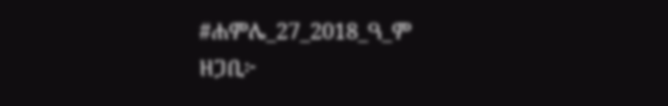#ሐምሌ_27_2018_ዓ_ም
ዘጋቢ፦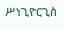ሥነጊዮርጊስ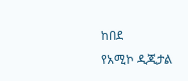ከበደ
የአሚኮ ዲጂታል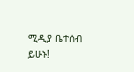ሚዲያ ቤተሰብ ይሁኑ!